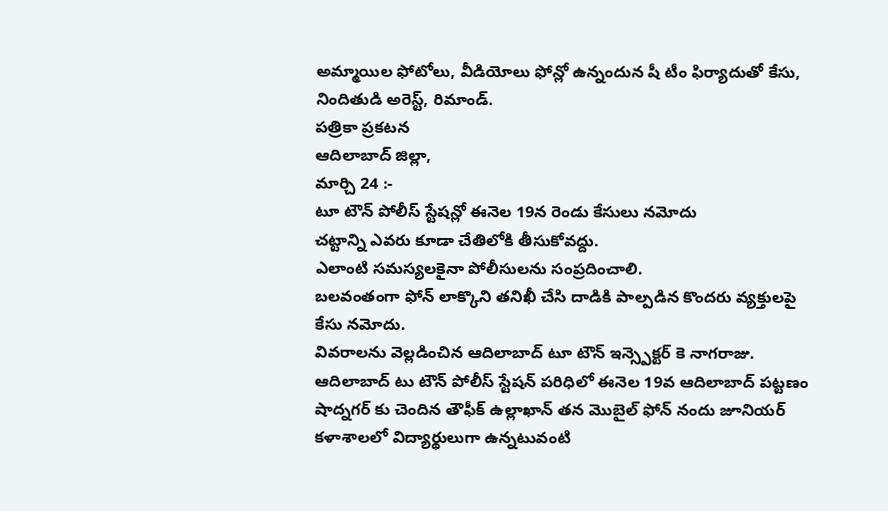అమ్మాయిల ఫోటోలు, వీడియోలు ఫోన్లో ఉన్నందున షీ టీం ఫిర్యాదుతో కేసు, నిందితుడి అరెస్ట్, రిమాండ్.
పత్రికా ప్రకటన
ఆదిలాబాద్ జిల్లా,
మార్చి 24 :-
టూ టౌన్ పోలీస్ స్టేషన్లో ఈనెల 19న రెండు కేసులు నమోదు
చట్టాన్ని ఎవరు కూడా చేతిలోకి తీసుకోవద్దు.
ఎలాంటి సమస్యలకైనా పోలీసులను సంప్రదించాలి.
బలవంతంగా ఫోన్ లాక్కొని తనిఖీ చేసి దాడికి పాల్పడిన కొందరు వ్యక్తులపై కేసు నమోదు.
వివరాలను వెల్లడించిన ఆదిలాబాద్ టూ టౌన్ ఇన్స్పెక్టర్ కె నాగరాజు.
ఆదిలాబాద్ టు టౌన్ పోలీస్ స్టేషన్ పరిధిలో ఈనెల 19వ ఆదిలాబాద్ పట్టణం షాద్నగర్ కు చెందిన తౌఫీక్ ఉల్లాఖాన్ తన మొబైల్ ఫోన్ నందు జూనియర్ కళాశాలలో విద్యార్థులుగా ఉన్నటువంటి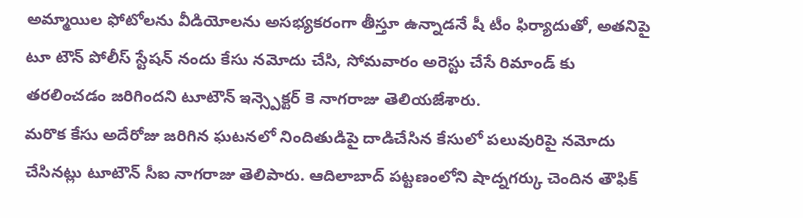అమ్మాయిల ఫోటోలను వీడియోలను అసభ్యకరంగా తీస్తూ ఉన్నాడనే షీ టీం ఫిర్యాదుతో, అతనిపై టూ టౌన్ పోలీస్ స్టేషన్ నందు కేసు నమోదు చేసి, సోమవారం అరెస్టు చేసే రిమాండ్ కు తరలించడం జరిగిందని టూటౌన్ ఇన్స్పెక్టర్ కె నాగరాజు తెలియజేశారు.
మరొక కేసు అదేరోజు జరిగిన ఘటనలో నిందితుడిపై దాడిచేసిన కేసులో పలువురిపై నమోదు చేసినట్లు టూటౌన్ సీఐ నాగరాజు తెలిపారు. ఆదిలాబాద్ పట్టణంలోని షాద్నగర్కు చెందిన తౌఫిక్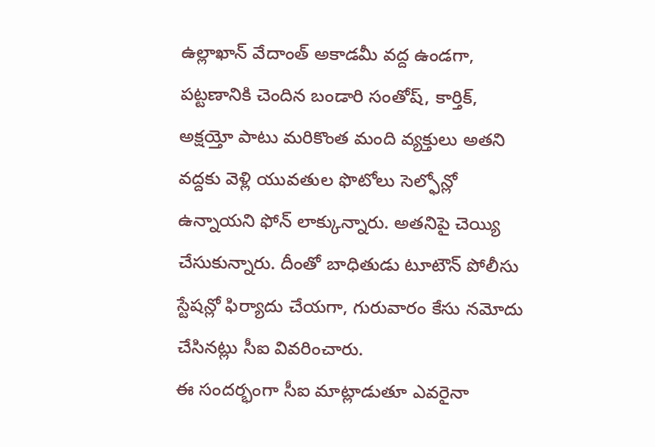ఉల్లాఖాన్ వేదాంత్ అకాడమీ వద్ద ఉండగా, పట్టణానికి చెందిన బండారి సంతోష్, కార్తిక్, అక్షయ్తో పాటు మరికొంత మంది వ్యక్తులు అతని వద్దకు వెళ్లి యువతుల ఫొటోలు సెల్ఫోన్లో ఉన్నాయని ఫోన్ లాక్కున్నారు. అతనిపై చెయ్యి చేసుకున్నారు. దీంతో బాధితుడు టూటౌన్ పోలీసు స్టేషన్లో ఫిర్యాదు చేయగా, గురువారం కేసు నమోదు చేసినట్లు సీఐ వివరించారు.
ఈ సందర్భంగా సీఐ మాట్లాడుతూ ఎవరైనా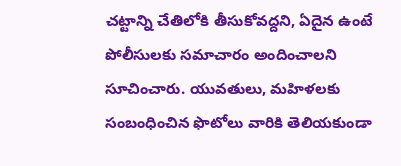చట్టాన్ని చేతిలోకి తీసుకోవద్దని, ఏదైన ఉంటే పోలీసులకు సమాచారం అందించాలని సూచించారు. యువతులు, మహిళలకు సంబంధించిన ఫొటోలు వారికి తెలియకుండా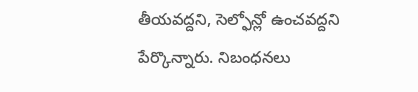తీయవద్దని, సెల్ఫోన్లో ఉంచవద్దని పేర్కొన్నారు. నిబంధనలు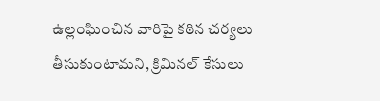ఉల్లంఘించిన వారిపై కఠిన చర్యలు తీసుకుంటామని, క్రిమినల్ కేసులు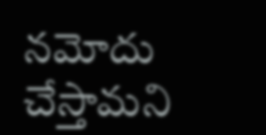నమోదు చేస్తామని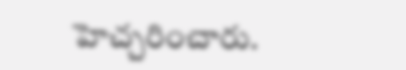హెచ్చరించారు.